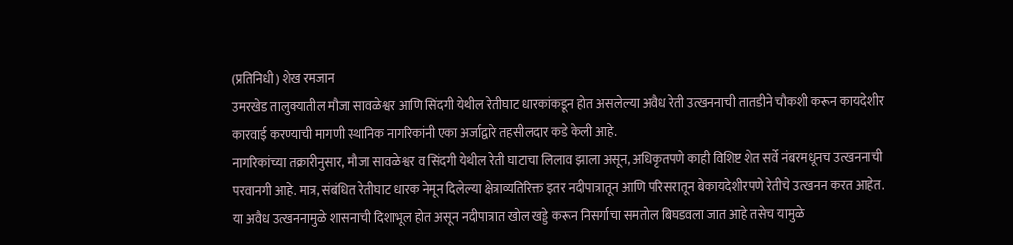(प्रतिनिधी) शेख रमजान
उमरखेड तालुक्यातील मौजा सावळेश्वर आणि सिंदगी येथील रेतीघाट धारकांकडून होत असलेल्या अवैध रेती उत्खननाची तातडीने चौकशी करून कायदेशीर कारवाई करण्याची मागणी स्थानिक नागरिकांनी एका अर्जाद्वारे तहसीलदार कडे केली आहे.
नागरिकांच्या तक्रारीनुसार, मौजा सावळेश्वर व सिंदगी येथील रेती घाटाचा लिलाव झाला असून, अधिकृतपणे काही विशिष्ट शेत सर्वे नंबरमधूनच उत्खननाची परवानगी आहे. मात्र, संबंधित रेतीघाट धारक नेमून दिलेल्या क्षेत्राव्यतिरिक्त इतर नदीपात्रातून आणि परिसरातून बेकायदेशीरपणे रेतीचे उत्खनन करत आहेत.
या अवैध उत्खननामुळे शासनाची दिशाभूल होत असून नदीपात्रात खोल खड्डे करून निसर्गाचा समतोल बिघडवला जात आहे तसेच यामुळे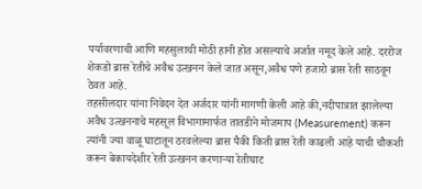पर्यावरणाची आणि महसुलाची मोठी हानी होत असल्याचे अर्जात नमूद केले आहे. दररोज शेकडो ब्रास रेतीचे अवैध उत्खनन केले जात असून,अवैध पणे हजारो ब्रास रेती साठवून ठेवत आहे.
तहसीलदार यांना निवेदन देत अर्जदार यांनी मागणी केली आहे की,नदीपात्रात झालेल्या अवैध उत्खननाचे महसूल विभागामार्फत तातडीने मोजमाप (Measurement) करून त्यांनी ज्या वाळू घाटातून ठरवलेल्या ब्रास पैकी किती ब्रास रेती काढली आहे याची चौकशी करून बेकायदेशीर रेती उत्खनन करणाऱ्या रेतीघाट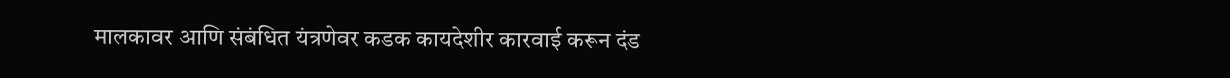मालकावर आणि संबंधित यंत्रणेवर कडक कायदेशीर कारवाई करून दंड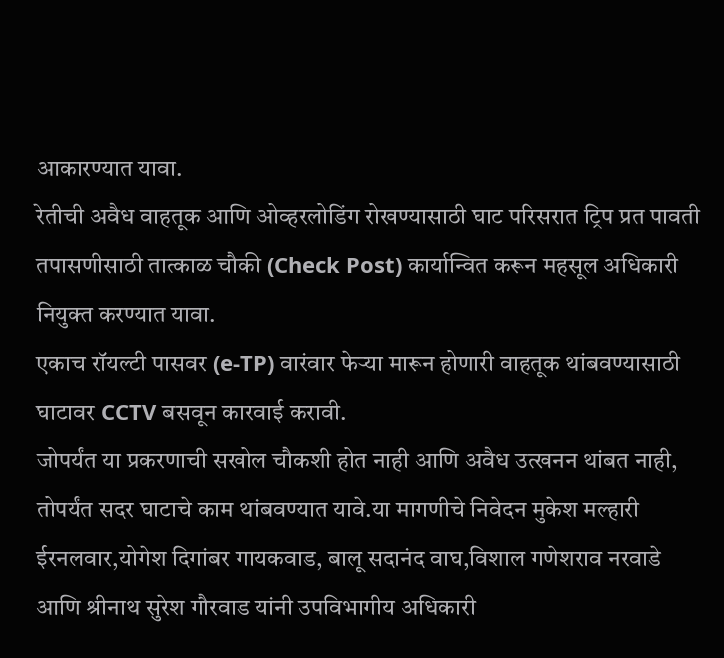आकारण्यात यावा.
रेतीची अवैध वाहतूक आणि ओव्हरलोडिंग रोखण्यासाठी घाट परिसरात ट्रिप प्रत पावती तपासणीसाठी तात्काळ चौकी (Check Post) कार्यान्वित करून महसूल अधिकारी नियुक्त करण्यात यावा.
एकाच रॉयल्टी पासवर (e-TP) वारंवार फेऱ्या मारून होणारी वाहतूक थांबवण्यासाठी घाटावर CCTV बसवून कारवाई करावी.
जोपर्यंत या प्रकरणाची सखोल चौकशी होत नाही आणि अवैध उत्खनन थांबत नाही, तोपर्यंत सदर घाटाचे काम थांबवण्यात यावे.या मागणीचे निवेदन मुकेश मल्हारी ईरनलवार,योगेश दिगांबर गायकवाड, बालू सदानंद वाघ,विशाल गणेशराव नरवाडे आणि श्रीनाथ सुरेश गौरवाड यांनी उपविभागीय अधिकारी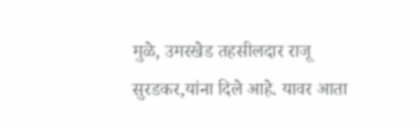मुळे, उमरखेड तहसीलदार राजू सुरडकर,यांना दिले आहे. यावर आता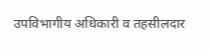उपविभागीय अधिकारी व तहसीलदार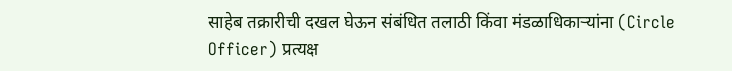साहेब तक्रारीची दखल घेऊन संबंधित तलाठी किंवा मंडळाधिकाऱ्यांना (Circle Officer) प्रत्यक्ष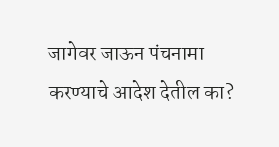जागेवर जाऊन पंचनामा करण्याचे आदेश देतील का?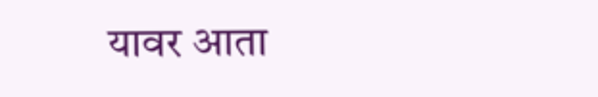यावर आता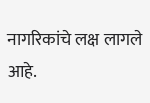नागरिकांचे लक्ष लागले आहे.